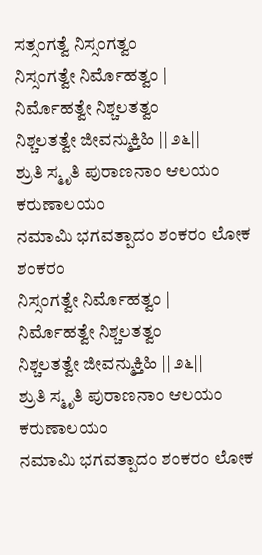ಸತ್ಸಂಗತ್ವೆ ನಿಸ್ಸಂಗತ್ವಂ
ನಿಸ್ಸಂಗತ್ವೇ ನಿರ್ಮೊಹತ್ವಂ |
ನಿರ್ಮೊಹತ್ವೇ ನಿಶ್ಚಲತತ್ವಂ
ನಿಶ್ಚಲತತ್ವೇ ಜೀವನ್ಮುಕ್ತಿಹಿ || ೨೬||
ಶ್ರುತಿ ಸ್ಮೃತಿ ಪುರಾಣನಾಂ ಆಲಯಂ ಕರುಣಾಲಯಂ
ನಮಾಮಿ ಭಗವತ್ಪಾದಂ ಶಂಕರಂ ಲೋಕ ಶಂಕರಂ
ನಿಸ್ಸಂಗತ್ವೇ ನಿರ್ಮೊಹತ್ವಂ |
ನಿರ್ಮೊಹತ್ವೇ ನಿಶ್ಚಲತತ್ವಂ
ನಿಶ್ಚಲತತ್ವೇ ಜೀವನ್ಮುಕ್ತಿಹಿ || ೨೬||
ಶ್ರುತಿ ಸ್ಮೃತಿ ಪುರಾಣನಾಂ ಆಲಯಂ ಕರುಣಾಲಯಂ
ನಮಾಮಿ ಭಗವತ್ಪಾದಂ ಶಂಕರಂ ಲೋಕ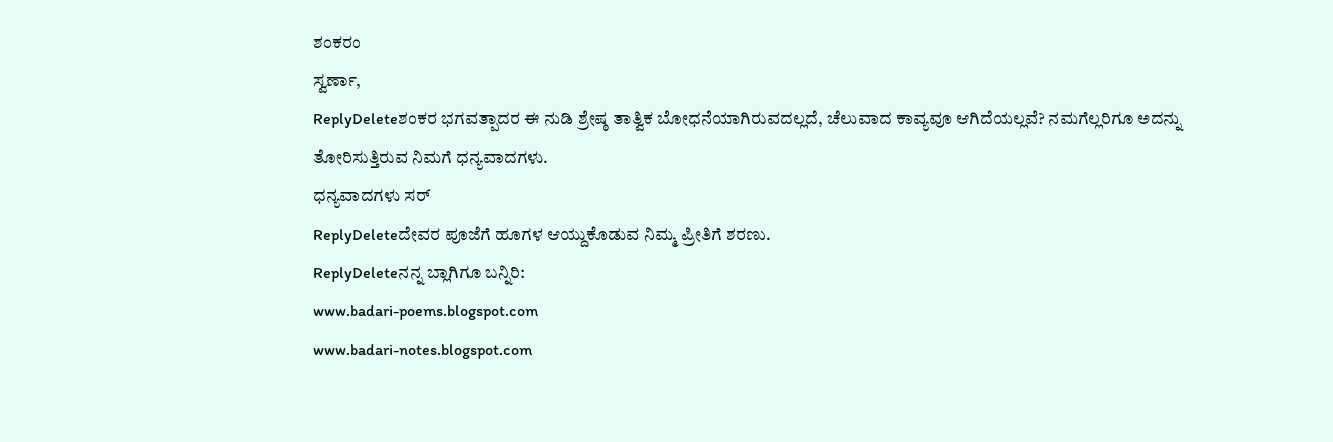ಶಂಕರಂ
ಸ್ವರ್ಣಾ,
ReplyDeleteಶಂಕರ ಭಗವತ್ಪಾದರ ಈ ನುಡಿ ಶ್ರೇಷ್ಠ ತಾತ್ವಿಕ ಬೋಧನೆಯಾಗಿರುವದಲ್ಲದೆ, ಚೆಲುವಾದ ಕಾವ್ಯವೂ ಆಗಿದೆಯಲ್ಲವೆ? ನಮಗೆಲ್ಲರಿಗೂ ಅದನ್ನು ತೋರಿಸುತ್ತಿರುವ ನಿಮಗೆ ಧನ್ಯವಾದಗಳು.
ಧನ್ಯವಾದಗಳು ಸರ್
ReplyDeleteದೇವರ ಪೂಜೆಗೆ ಹೂಗಳ ಆಯ್ದುಕೊಡುವ ನಿಮ್ಮ ಪ್ರೀತಿಗೆ ಶರಣು.
ReplyDeleteನನ್ನ ಬ್ಲಾಗಿಗೂ ಬನ್ನಿರಿ:
www.badari-poems.blogspot.com
www.badari-notes.blogspot.com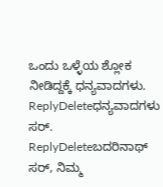ಒಂದು ಒಳ್ಳೆಯ ಶ್ಲೋಕ ನೀಡಿದ್ದಕ್ಕೆ ಧನ್ಯವಾದಗಳು.
ReplyDeleteಧನ್ಯವಾದಗಳು ಸರ್.
ReplyDeleteಬದರಿನಾಥ್ ಸರ್, ನಿಮ್ಮ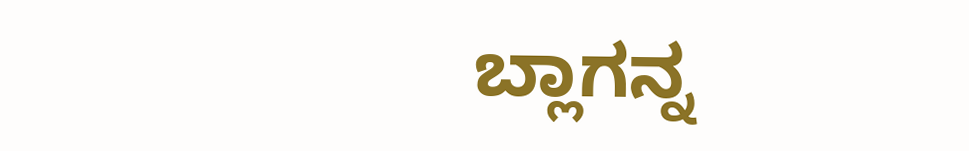ಬ್ಲಾಗನ್ನ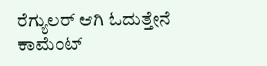ರೆಗ್ಯುಲರ್ ಆಗಿ ಓದುತ್ತೇನೆ
ಕಾಮೆಂಟ್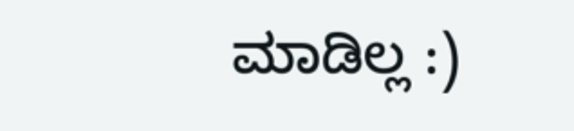ಮಾಡಿಲ್ಲ :)